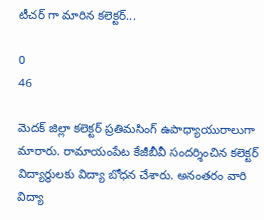టీచర్ గా మారిన కలెక్టర్...

0
46

మెదక్ జిల్లా కలెక్టర్ ప్రతిమసింగ్ ఉపాధ్యాయురాలుగా మారారు. రామాయంపేట కేజీబీవీ సందర్శించిన కలెక్టర్ విద్యార్థులకు విద్యా బోధన చేశారు. అనంతరం వారి విద్యా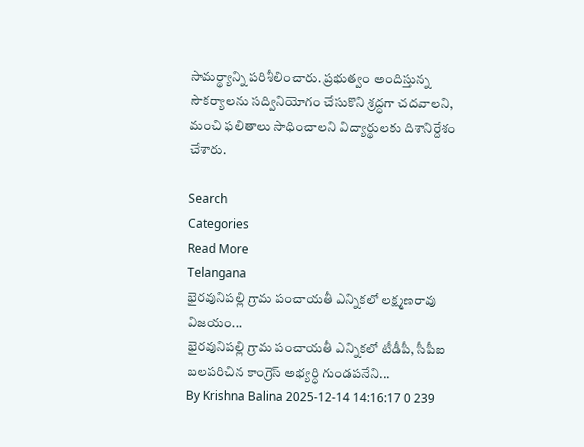సామర్థ్యాన్ని పరిశీలించారు. ప్రభుత్వం అందిస్తున్న సౌకర్యాలను సద్వినియోగం చేసుకొని శ్రద్ధగా చదవాలని, మంచి ఫలితాలు సాధించాలని విద్యార్థులకు దిశానిర్దేశం చేశారు.

Search
Categories
Read More
Telangana
భైరవునిపల్లి గ్రామ పంచాయతీ ఎన్నికలో లక్ష్మణరావు విజయం...
భైరవునిపల్లి గ్రామ పంచాయతీ ఎన్నికలో టీడీపీ, సీపీఐ బలపరిచిన కాంగ్రెస్ అభ్యర్ధి గుండపనేని...
By Krishna Balina 2025-12-14 14:16:17 0 239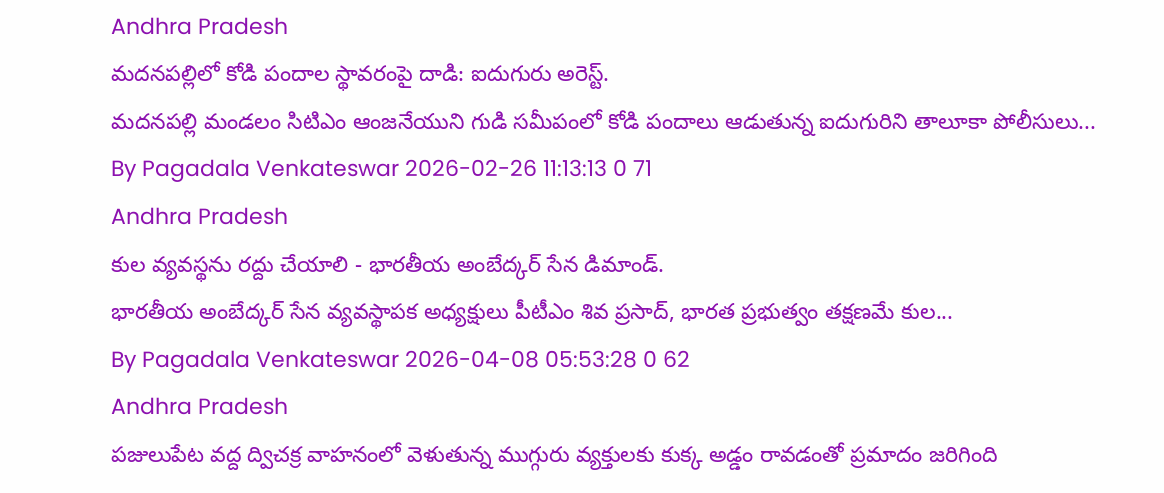Andhra Pradesh
మదనపల్లిలో కోడి పందాల స్థావరంపై దాడి: ఐదుగురు అరెస్ట్.
మదనపల్లి మండలం సిటిఎం ఆంజనేయుని గుడి సమీపంలో కోడి పందాలు ఆడుతున్న ఐదుగురిని తాలూకా పోలీసులు...
By Pagadala Venkateswar 2026-02-26 11:13:13 0 71
Andhra Pradesh
కుల వ్యవస్థను రద్దు చేయాలి - భారతీయ అంబేద్కర్ సేన డిమాండ్.
భారతీయ అంబేద్కర్ సేన వ్యవస్థాపక అధ్యక్షులు పీటీఎం శివ ప్రసాద్, భారత ప్రభుత్వం తక్షణమే కుల...
By Pagadala Venkateswar 2026-04-08 05:53:28 0 62
Andhra Pradesh
పజులుపేట వద్ద ద్విచక్ర వాహనంలో వెళుతున్న ముగ్గురు వ్యక్తులకు కుక్క అడ్డం రావడంతో ప్రమాదం జరిగింది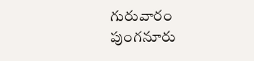గురువారం పుంగనూరు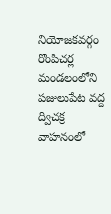నియోజకవర్గం రొంపిచర్ల మండలంలోని పజులుపేట వద్ద ద్విచక్ర వాహనంలో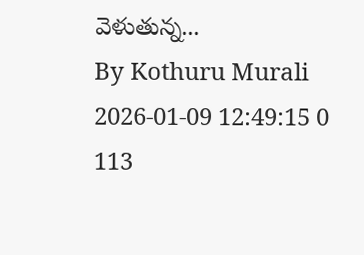వెళుతున్న...
By Kothuru Murali 2026-01-09 12:49:15 0 113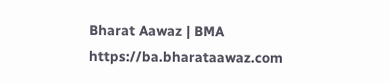Bharat Aawaz | BMA https://ba.bharataawaz.com